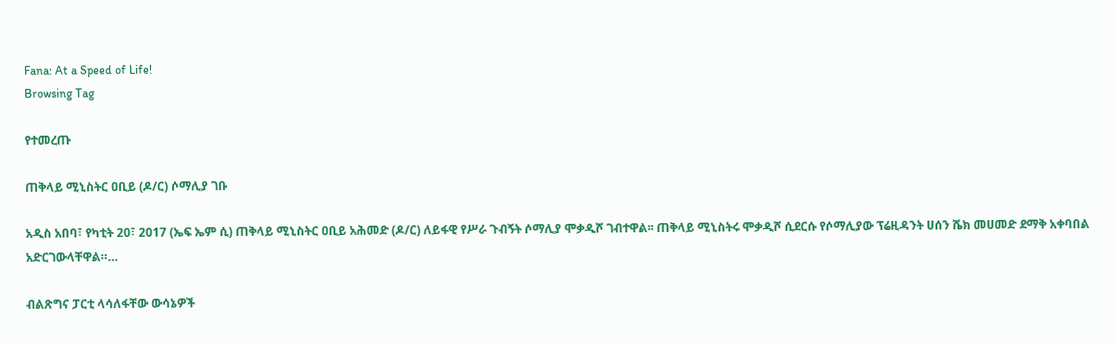Fana: At a Speed of Life!
Browsing Tag

የተመረጡ

ጠቅላይ ሚኒስትር ዐቢይ (ዶ/ር) ሶማሊያ ገቡ

አዲስ አበባ፣ የካቲት 20፣ 2017 (ኤፍ ኤም ሲ) ጠቅላይ ሚኒስትር ዐቢይ አሕመድ (ዶ/ር) ለይፋዊ የሥራ ጉብኝት ሶማሊያ ሞቃዲሾ ገብተዋል፡፡ ጠቅላይ ሚኒስትሩ ሞቃዲሾ ሲደርሱ የሶማሊያው ፕሬዚዳንት ሀሰን ሼክ መሀመድ ደማቅ አቀባበል አድርገውላቸዋል።…

ብልጽግና ፓርቲ ላሳለፋቸው ውሳኔዎች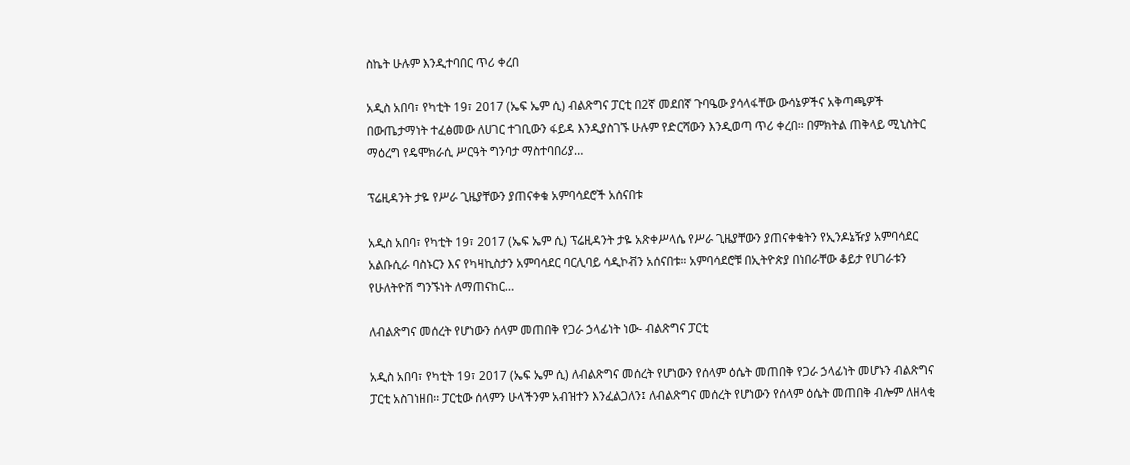ስኬት ሁሉም እንዲተባበር ጥሪ ቀረበ

አዲስ አበባ፣ የካቲት 19፣ 2017 (ኤፍ ኤም ሲ) ብልጽግና ፓርቲ በ2ኛ መደበኛ ጉባዔው ያሳላፋቸው ውሳኔዎችና አቅጣጫዎች በውጤታማነት ተፈፅመው ለሀገር ተገቢውን ፋይዳ እንዲያስገኙ ሁሉም የድርሻውን እንዲወጣ ጥሪ ቀረበ፡፡ በምክትል ጠቅላይ ሚኒስትር ማዕረግ የዴሞክራሲ ሥርዓት ግንባታ ማስተባበሪያ…

ፕሬዚዳንት ታዬ የሥራ ጊዜያቸውን ያጠናቀቁ አምባሳደሮች አሰናበቱ

አዲስ አበባ፣ የካቲት 19፣ 2017 (ኤፍ ኤም ሲ) ፕሬዚዳንት ታዬ አጽቀሥላሴ የሥራ ጊዜያቸውን ያጠናቀቁትን የኢንዶኔዥያ አምባሳደር አልቡሲራ ባስኑርን እና የካዛኪስታን አምባሳደር ባርሊባይ ሳዲኮቭን አሰናበቱ። አምባሳደሮቹ በኢትዮጵያ በነበራቸው ቆይታ የሀገራቱን የሁለትዮሽ ግንኙነት ለማጠናከር…

ለብልጽግና መሰረት የሆነውን ሰላም መጠበቅ የጋራ ኃላፊነት ነው- ብልጽግና ፓርቲ

አዲስ አበባ፣ የካቲት 19፣ 2017 (ኤፍ ኤም ሲ) ለብልጽግና መሰረት የሆነውን የሰላም ዕሴት መጠበቅ የጋራ ኃላፊነት መሆኑን ብልጽግና ፓርቲ አስገነዘበ፡፡ ፓርቲው ሰላምን ሁላችንም አብዝተን እንፈልጋለን፤ ለብልጽግና መሰረት የሆነውን የሰላም ዕሴት መጠበቅ ብሎም ለዘላቂ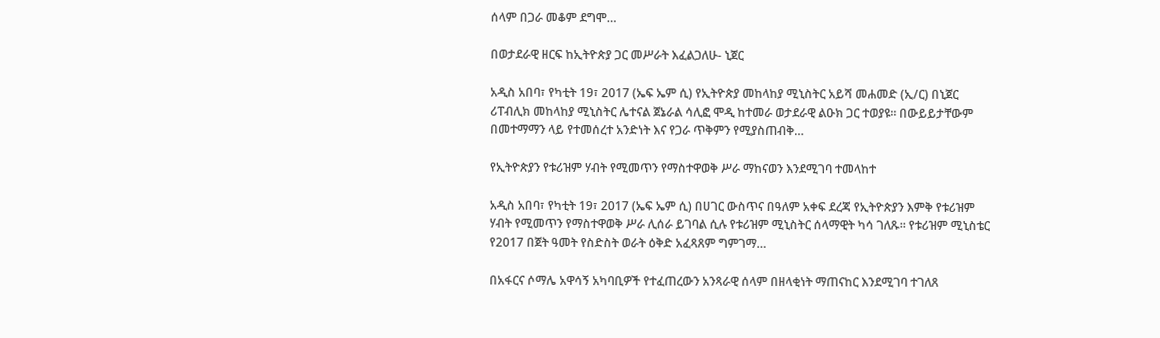ሰላም በጋራ መቆም ደግሞ…

በወታደራዊ ዘርፍ ከኢትዮጵያ ጋር መሥራት እፈልጋለሁ- ኒጀር

አዲስ አበባ፣ የካቲት 19፣ 2017 (ኤፍ ኤም ሲ) የኢትዮጵያ መከላከያ ሚኒስትር አይሻ መሐመድ (ኢ/ር) በኒጀር ሪፐብሊክ መከላከያ ሚኒስትር ሌተናል ጀኔራል ሳሊፎ ሞዲ ከተመራ ወታደራዊ ልዑክ ጋር ተወያዩ፡፡ በውይይታቸውም በመተማማን ላይ የተመሰረተ አንድነት እና የጋራ ጥቅምን የሚያስጠብቅ…

የኢትዮጵያን የቱሪዝም ሃብት የሚመጥን የማስተዋወቅ ሥራ ማከናወን እንደሚገባ ተመላከተ

አዲስ አበባ፣ የካቲት 19፣ 2017 (ኤፍ ኤም ሲ) በሀገር ውስጥና በዓለም አቀፍ ደረጃ የኢትዮጵያን እምቅ የቱሪዝም ሃብት የሚመጥን የማስተዋወቅ ሥራ ሊሰራ ይገባል ሲሉ የቱሪዝም ሚኒስትር ሰላማዊት ካሳ ገለጹ፡፡ የቱሪዝም ሚኒስቴር የ2017 በጀት ዓመት የስድስት ወራት ዕቅድ አፈጻጸም ግምገማ…

በአፋርና ሶማሌ አዋሳኝ አካባቢዎች የተፈጠረውን አንጻራዊ ሰላም በዘላቂነት ማጠናከር እንደሚገባ ተገለጸ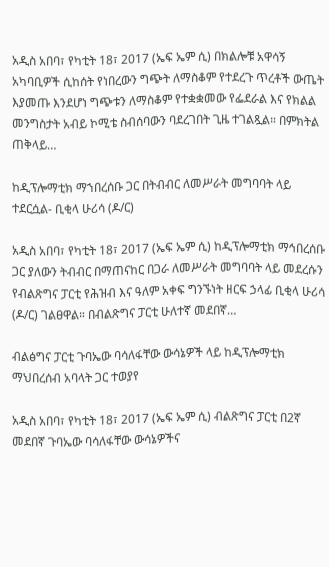አዲስ አበባ፣ የካቲት 18፣ 2017 (ኤፍ ኤም ሲ) በክልሎቹ አዋሳኝ አካባቢዎች ሲከሰት የነበረውን ግጭት ለማስቆም የተደረጉ ጥረቶች ውጤት እያመጡ እንደሆነ ግጭቱን ለማስቆም የተቋቋመው የፌደራል እና የክልል መንግስታት አብይ ኮሚቴ ስብሰባውን ባደረገበት ጊዜ ተገልጿል። በምክትል ጠቅላይ…

ከዲፕሎማቲክ ማኀበረሰቡ ጋር በትብብር ለመሥራት መግባባት ላይ ተደርሷል- ቢቂላ ሁሪሳ (ዶ/ር)

አዲስ አበባ፣ የካቲት 18፣ 2017 (ኤፍ ኤም ሲ) ከዲፕሎማቲክ ማኅበረሰቡ ጋር ያለውን ትብብር በማጠናከር በጋራ ለመሥራት መግባባት ላይ መደረሱን የብልጽግና ፓርቲ የሕዝብ እና ዓለም አቀፍ ግንኙነት ዘርፍ ኃላፊ ቢቂላ ሁሪሳ (ዶ/ር) ገልፀዋል። በብልጽግና ፓርቲ ሁለተኛ መደበኛ…

ብልፅግና ፓርቲ ጉባኤው ባሳለፋቸው ውሳኔዎች ላይ ከዲፕሎማቲክ ማህበረሰብ አባላት ጋር ተወያየ

አዲስ አበባ፣ የካቲት 18፣ 2017 (ኤፍ ኤም ሲ) ብልጽግና ፓርቲ በ2ኛ መደበኛ ጉባኤው ባሳለፋቸው ውሳኔዎችና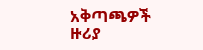አቅጣጫዎች ዙሪያ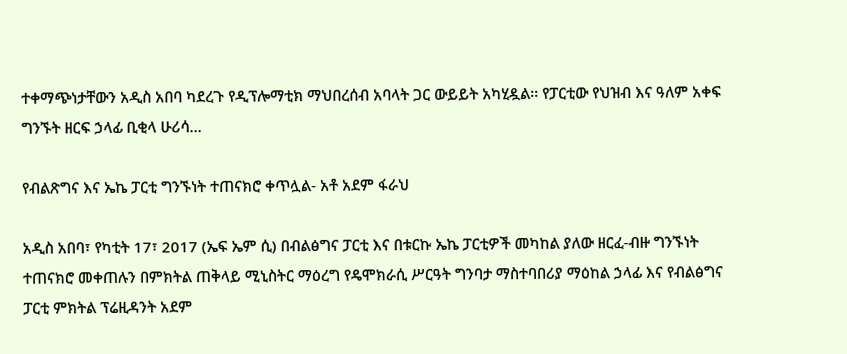ተቀማጭነታቸውን አዲስ አበባ ካደረጉ የዲፕሎማቲክ ማህበረሰብ አባላት ጋር ውይይት አካሂዷል፡፡ የፓርቲው የህዝብ እና ዓለም አቀፍ ግንኙት ዘርፍ ኃላፊ ቢቂላ ሁሪሳ…

የብልጽግና እና ኤኬ ፓርቲ ግንኙነት ተጠናክሮ ቀጥሏል- አቶ አደም ፋራህ

አዲስ አበባ፣ የካቲት 17፣ 2017 (ኤፍ ኤም ሲ) በብልፅግና ፓርቲ እና በቱርኩ ኤኬ ፓርቲዎች መካከል ያለው ዘርፈ-ብዙ ግንኙነት ተጠናክሮ መቀጠሉን በምክትል ጠቅላይ ሚኒስትር ማዕረግ የዴሞክራሲ ሥርዓት ግንባታ ማስተባበሪያ ማዕከል ኃላፊ እና የብልፅግና ፓርቲ ምክትል ፕሬዚዳንት አደም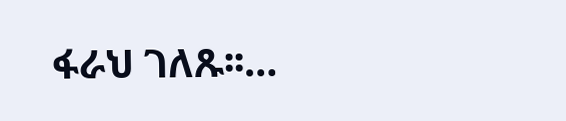ፋራህ ገለጹ፡፡…